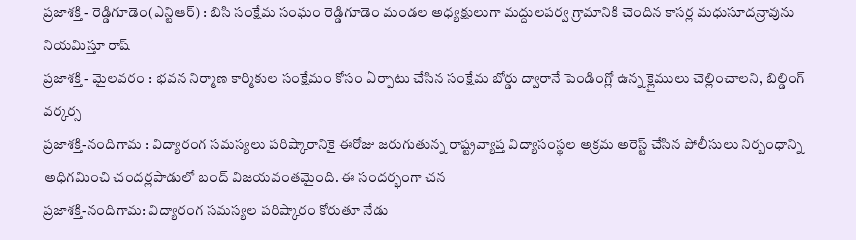ప్రజాశక్తి - రెడ్డిగూడెం(ఎన్టిఆర్) : బిసి సంక్షేమ సంఘం రెడ్డిగూడెం మండల అధ్యక్షులుగా మద్దులపర్వ గ్రామానికి చెందిన కాసర్ల మధుసూదన్రావును నియమిస్తూ రాష్
ప్రజాశక్తి - మైలవరం : భవన నిర్మాణ కార్మికుల సంక్షేమం కోసం ఏర్పాటు చేసిన సంక్షేమ బోర్డు ద్వారానే పెండింగ్లో ఉన్న క్లైములు చెల్లించాలని, బిల్డింగ్ వర్కర్స
ప్రజాశక్తి-నందిగామ : విద్యారంగ సమస్యలు పరిష్కారానికై ఈరోజు జరుగుతున్న రాష్ట్రవ్యాప్త విద్యాసంస్థల అక్రమ అరెస్ట్ చేసిన పోలీసులు నిర్బంధాన్ని అధిగమించి చందర్లపాడులో బంద్ విజయవంతమైంది. ఈ సందర్భంగా చన
ప్రజాశక్తి-నందిగామ: విద్యారంగ సమస్యల పరిష్కారం కోరుతూ నేడు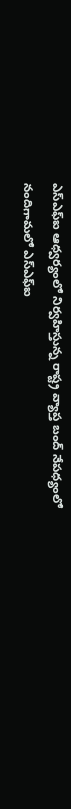ఎస్ఎఫ్ఐ ఆధ్వర్యంలో నిర్వహిస్తున్న రాష్ట్ర వ్యాప్త బంద్ నేపధ్యంలో నందిగామలో ఎస్ఎఫ్ఐ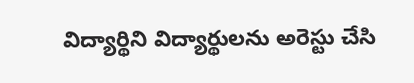విద్యార్థిని విద్యార్థులను అరెస్టు చేసి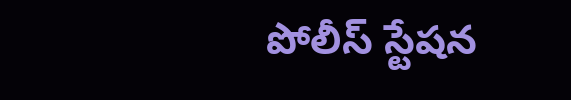పోలీస్ స్టేషన